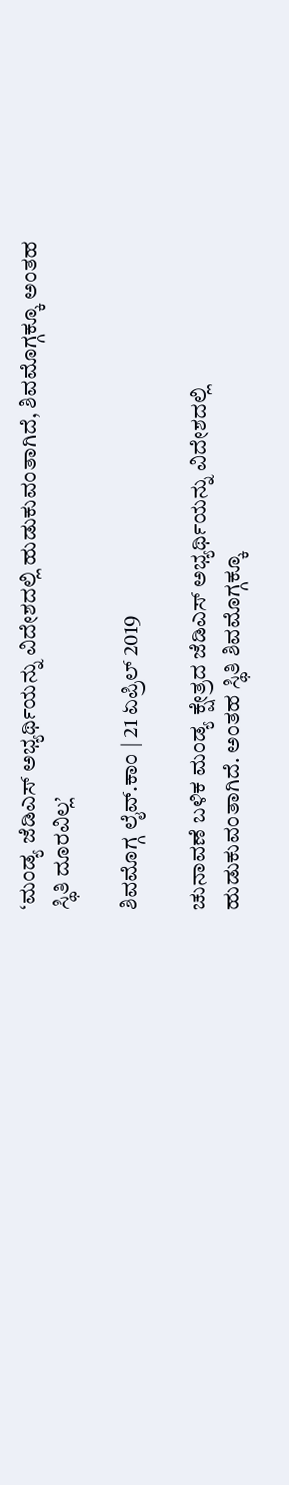‘ಮಂಡ್ಯ ಜೆಡಿಎಸ್ ಅಭ್ಯರ್ಥಿಯನ್ನು ವಿದೇಶದಲ್ಲಿ ಹುಡುಕುವಂತಾಗಿದೆ, ಶಿವಮೊಗ್ಗಕ್ಕೂ ಅಂತಹ ಸ್ಥಿತಿ ದೂರವಿಲ್ಲ’

ಶಿವಮೊಗ್ಗ ಲೈವ್.ಕಾಂ | 21 ಏಪ್ರಿಲ್ 2019

ಚುನಾವಣೆ ಬಳಿಕ ಮಂಡ್ಯ ಕ್ಷೇತ್ರದ ಜೆಡಿಎಸ್ ಅಭ್ಯರ್ಥಿಯನ್ನು ವಿದೇಶದಲ್ಲಿ ಹುಡುಕುವಂತಾಗಿದೆ. ಅಂತಹ ಸ್ಥಿತಿ ಶಿವಮೊಗ್ಗಕ್ಕೂ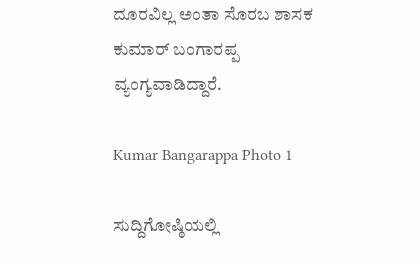ದೂರವಿಲ್ಲ ಅಂತಾ ಸೊರಬ ಶಾಸಕ ಕುಮಾರ್ ಬಂಗಾರಪ್ಪ ವ್ಯಂಗ್ಯವಾಡಿದ್ದಾರೆ.

Kumar Bangarappa Photo 1

ಸುದ್ದಿಗೋಷ್ಠಿಯಲ್ಲಿ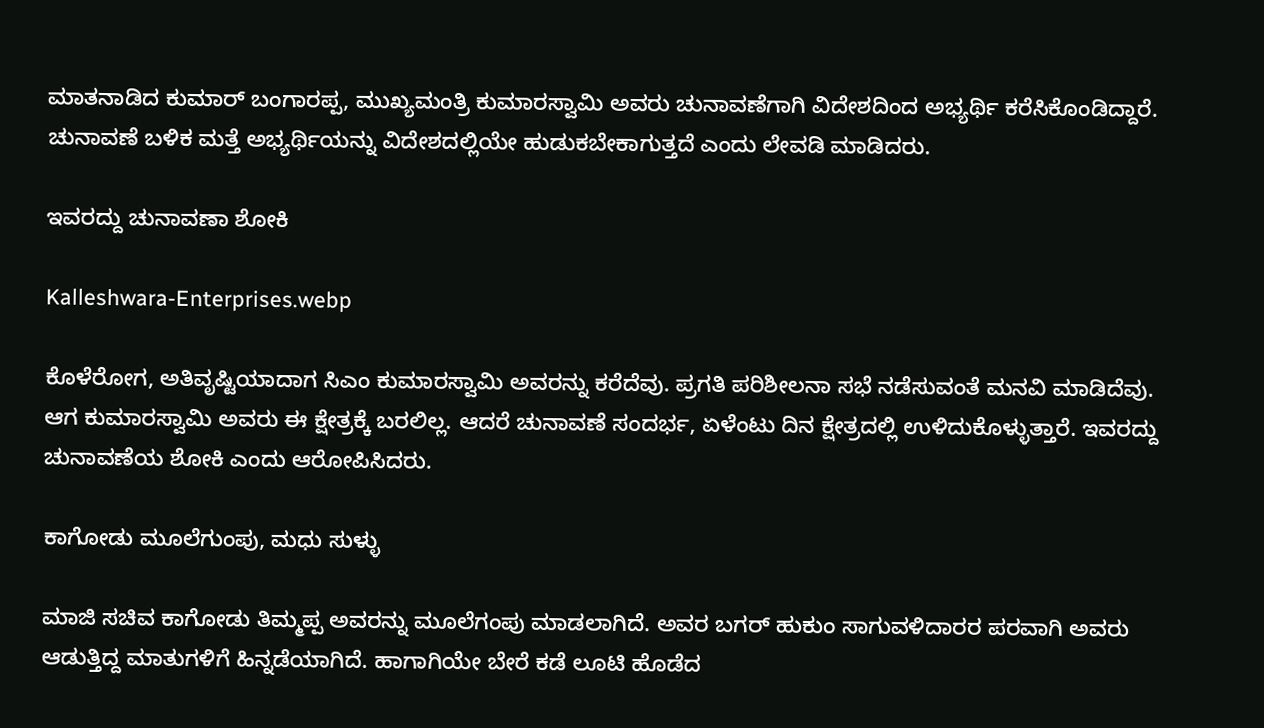ಮಾತನಾಡಿದ ಕುಮಾರ್ ಬಂಗಾರಪ್ಪ, ಮುಖ್ಯಮಂತ್ರಿ ಕುಮಾರಸ್ವಾಮಿ ಅವರು ಚುನಾವಣೆಗಾಗಿ ವಿದೇಶದಿಂದ ಅಭ್ಯರ್ಥಿ ಕರೆಸಿಕೊಂಡಿದ್ದಾರೆ. ಚುನಾವಣೆ ಬಳಿಕ ಮತ್ತೆ ಅಭ್ಯರ್ಥಿಯನ್ನು ವಿದೇಶದಲ್ಲಿಯೇ ಹುಡುಕಬೇಕಾಗುತ್ತದೆ ಎಂದು ಲೇವಡಿ ಮಾಡಿದರು.

ಇವರದ್ದು ಚುನಾವಣಾ ಶೋಕಿ

Kalleshwara-Enterprises.webp

ಕೊಳೆರೋಗ, ಅತಿವೃಷ್ಟಿಯಾದಾಗ ಸಿಎಂ ಕುಮಾರಸ್ವಾಮಿ ಅವರನ್ನು ಕರೆದೆವು. ಪ್ರಗತಿ ಪರಿಶೀಲನಾ ಸಭೆ ನಡೆಸುವಂತೆ ಮನವಿ ಮಾಡಿದೆವು. ಆಗ ಕುಮಾರಸ್ವಾಮಿ ಅವರು ಈ ಕ್ಷೇತ್ರಕ್ಕೆ ಬರಲಿಲ್ಲ. ಆದರೆ ಚುನಾವಣೆ ಸಂದರ್ಭ, ಏಳೆಂಟು ದಿನ ಕ್ಷೇತ್ರದಲ್ಲಿ ಉಳಿದುಕೊಳ್ಳುತ್ತಾರೆ. ಇವರದ್ದು ಚುನಾವಣೆಯ ಶೋಕಿ ಎಂದು ಆರೋಪಿಸಿದರು.

ಕಾಗೋಡು ಮೂಲೆಗುಂಪು, ಮಧು ಸುಳ್ಳು

ಮಾಜಿ ಸಚಿವ ಕಾಗೋಡು ತಿಮ್ಮಪ್ಪ ಅವರನ್ನು ಮೂಲೆಗಂಪು ಮಾಡಲಾಗಿದೆ. ಅವರ ಬಗರ್ ಹುಕುಂ ಸಾಗುವಳಿದಾರರ ಪರವಾಗಿ ಅವರು ಆಡುತ್ತಿದ್ದ ಮಾತುಗಳಿಗೆ ಹಿನ್ನಡೆಯಾಗಿದೆ. ಹಾಗಾಗಿಯೇ ಬೇರೆ ಕಡೆ ಲೂಟಿ ಹೊಡೆದ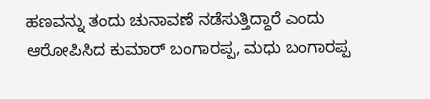ಹಣವನ್ನು ತಂದು ಚುನಾವಣೆ ನಡೆಸುತ್ತಿದ್ದಾರೆ ಎಂದು ಆರೋಪಿಸಿದ ಕುಮಾರ್ ಬಂಗಾರಪ್ಪ, ಮಧು ಬಂಗಾರಪ್ಪ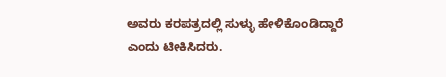ಅವರು ಕರಪತ್ರದಲ್ಲಿ ಸುಳ್ಳು ಹೇಳಿಕೊಂಡಿದ್ದಾರೆ ಎಂದು ಟೀಕಿಸಿದರು.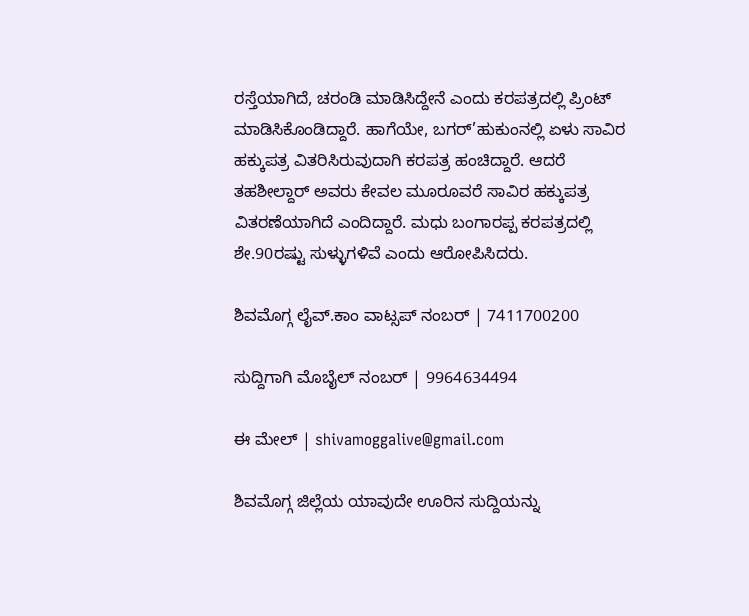ರಸ್ತೆಯಾಗಿದೆ, ಚರಂಡಿ ಮಾಡಿಸಿದ್ದೇನೆ ಎಂದು ಕರಪತ್ರದಲ್ಲಿ ಪ್ರಿಂಟ್ ಮಾಡಿಸಿಕೊಂಡಿದ್ದಾರೆ. ಹಾಗೆಯೇ, ಬಗರ್’ಹುಕುಂನಲ್ಲಿ ಏಳು ಸಾವಿರ ಹಕ್ಕುಪತ್ರ ವಿತರಿಸಿರುವುದಾಗಿ ಕರಪತ್ರ ಹಂಚಿದ್ದಾರೆ. ಆದರೆ ತಹಶೀಲ್ದಾರ್ ಅವರು ಕೇವಲ ಮೂರೂವರೆ ಸಾವಿರ ಹಕ್ಕುಪತ್ರ ವಿತರಣೆಯಾಗಿದೆ ಎಂದಿದ್ದಾರೆ. ಮಧು ಬಂಗಾರಪ್ಪ ಕರಪತ್ರದಲ್ಲಿ ಶೇ.90ರಷ್ಟು ಸುಳ್ಳುಗಳಿವೆ ಎಂದು ಆರೋಪಿಸಿದರು.

ಶಿವಮೊಗ್ಗ ಲೈವ್.ಕಾಂ ವಾಟ್ಸಪ್ ನಂಬರ್ | 7411700200

ಸುದ್ದಿಗಾಗಿ ಮೊಬೈಲ್ ನಂಬರ್ | 9964634494

ಈ ಮೇಲ್ | shivamoggalive@gmail.com

ಶಿವಮೊಗ್ಗ ಜಿಲ್ಲೆಯ ಯಾವುದೇ ಊರಿನ ಸುದ್ದಿಯನ್ನು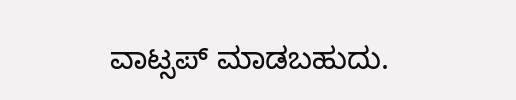ವಾಟ್ಸಪ್‌ ಮಾಡಬಹುದು.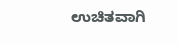ಉಚಿತವಾಗಿ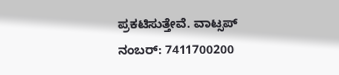ಪ್ರಕಟಿಸುತ್ತೇವೆ. ವಾಟ್ಸಪ್‌ ನಂಬರ್: 7411700200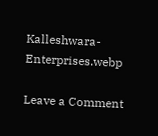Kalleshwara-Enterprises.webp

Leave a Comment